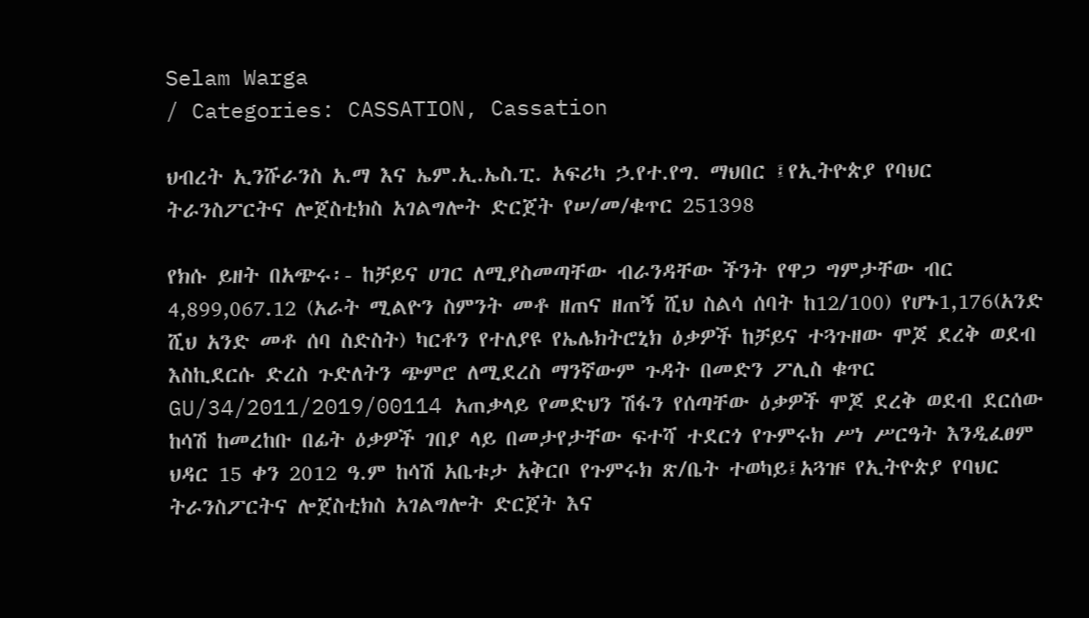Selam Warga
/ Categories: CASSATION, Cassation

ህብረት ኢንሹራንስ አ.ማ እና ኤም.ኢ.ኤስ.ፒ. አፍሪካ ኃ.የተ.የግ. ማህበር ፤የኢትዮጵያ የባህር ትራንስፖርትና ሎጀስቲክስ አገልግሎት ድርጀት የሠ/መ/ቁጥር 251398

የክሱ ይዘት በአጭሩ፡- ከቻይና ሀገር ለሚያስመጣቸው ብራንዳቸው ችንት የዋጋ ግምታቸው ብር 4,899,067.12 (አራት ሚልዮን ስምንት መቶ ዘጠና ዘጠኝ ሺህ ስልሳ ሰባት ከ12/100) የሆኑ1,176(አንድ ሺህ አንድ መቶ ሰባ ስድስት) ካርቶን የተለያዩ የኤሌክትሮኒክ ዕቃዎች ከቻይና ተጓጉዘው ሞጆ ደረቅ ወደብ እስኪደርሱ ድረስ ጉድለትን ጭምሮ ለሚደረስ ማንኛውም ጉዳት በመድን ፖሊስ ቁጥር GU/34/2011/2019/00114 አጠቃላይ የመድህን ሽፋን የሰጣቸው ዕቃዎች ሞጆ ደረቅ ወደብ ደርሰው ከሳሽ ከመረከቡ በፊት ዕቃዎች ገበያ ላይ በመታየታቸው ፍተሻ ተደርጎ የጉምሩክ ሥነ ሥርዓት እንዲፈፀም ህዳር 15 ቀን 2012 ዓ.ም ከሳሽ አቤቱታ አቅርቦ የጉምሩክ ጽ/ቤት ተወካይ፤አጓዡ የኢትዮጵያ የባህር ትራንስፖርትና ሎጀስቲክስ አገልግሎት ድርጀት እና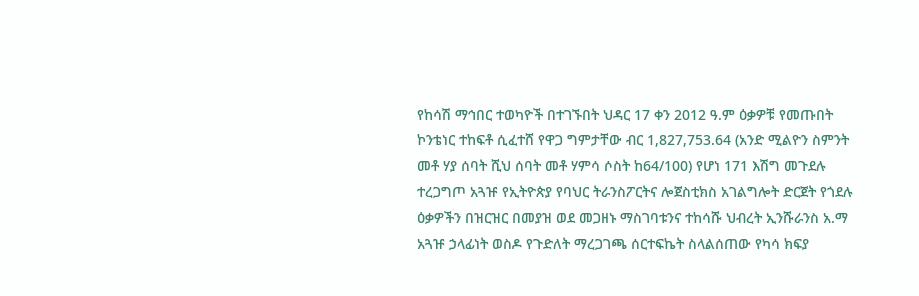የከሳሽ ማኅበር ተወካዮች በተገኙበት ህዳር 17 ቀን 2012 ዓ.ም ዕቃዎቹ የመጡበት ኮንቴነር ተከፍቶ ሲፈተሸ የዋጋ ግምታቸው ብር 1,827,753.64 (አንድ ሚልዮን ስምንት መቶ ሃያ ሰባት ሺህ ሰባት መቶ ሃምሳ ሶስት ከ64/100) የሆነ 171 እሽግ መጉደሉ ተረጋግጦ አጓዡ የኢትዮጵያ የባህር ትራንስፖርትና ሎጀስቲክስ አገልግሎት ድርጀት የጎደሉ ዕቃዎችን በዝርዝር በመያዝ ወደ መጋዘኑ ማስገባቱንና ተከሳሹ ህብረት ኢንሹራንስ አ.ማ አጓዡ ኃላፊነት ወስዶ የጉድለት ማረጋገጫ ሰርተፍኬት ስላልሰጠው የካሳ ክፍያ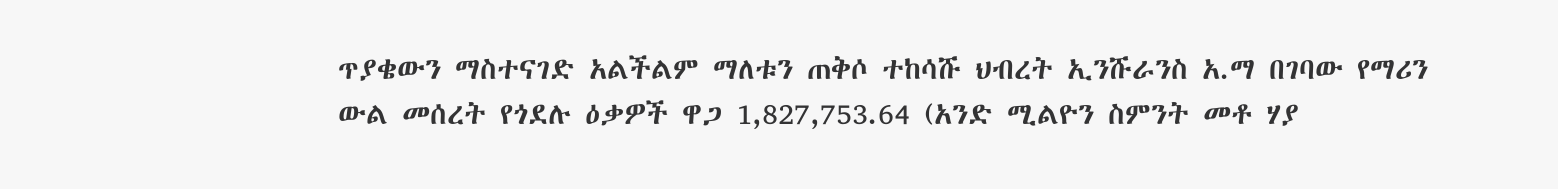ጥያቄውን ማስተናገድ አልችልም ማለቱን ጠቅሶ ተከሳሹ ህብረት ኢንሹራንስ አ.ማ በገባው የማሪን ውል መሰረት የጎደሉ ዕቃዎች ዋጋ 1,827,753.64 (አንድ ሚልዮን ስምንት መቶ ሃያ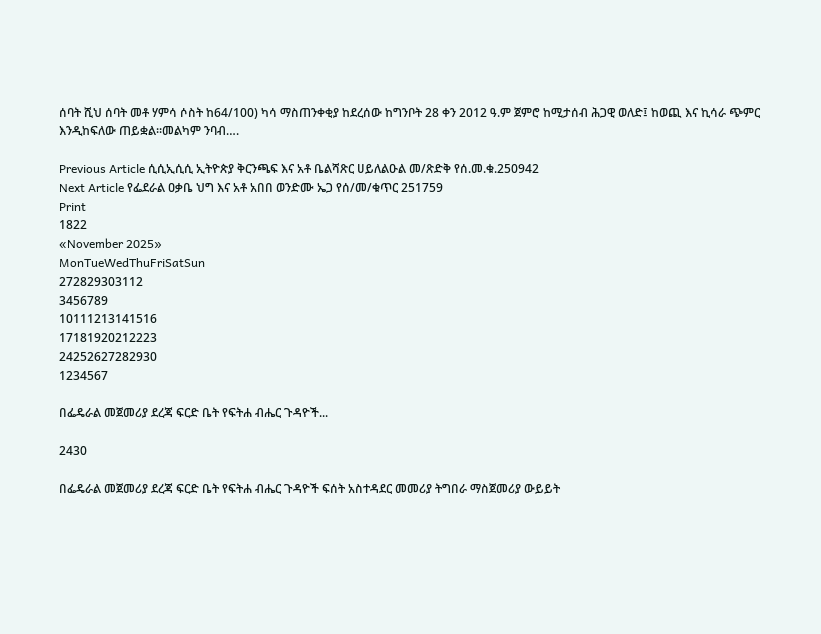ሰባት ሺህ ሰባት መቶ ሃምሳ ሶስት ከ64/100) ካሳ ማስጠንቀቂያ ከደረሰው ከግንቦት 28 ቀን 2012 ዓ.ም ጀምሮ ከሚታሰብ ሕጋዊ ወለድ፤ ከወጪ እና ኪሳራ ጭምር እንዲከፍለው ጠይቋል፡፡መልካም ንባብ….

Previous Article ሲሲኢሲሲ ኢትዮጵያ ቅርንጫፍ እና አቶ ቤልሻጽር ሀይለልዑል መ/ጽድቅ የሰ.መ.ቁ.250942
Next Article የፌደራል ዐቃቤ ህግ እና አቶ አበበ ወንድሙ ኤጋ የሰ/መ/ቁጥር 251759
Print
1822
«November 2025»
MonTueWedThuFriSatSun
272829303112
3456789
10111213141516
17181920212223
24252627282930
1234567

በፌዴራል መጀመሪያ ደረጃ ፍርድ ቤት የፍትሐ ብሔር ጉዳዮች...

2430

በፌዴራል መጀመሪያ ደረጃ ፍርድ ቤት የፍትሐ ብሔር ጉዳዮች ፍሰት አስተዳደር መመሪያ ትግበራ ማስጀመሪያ ውይይት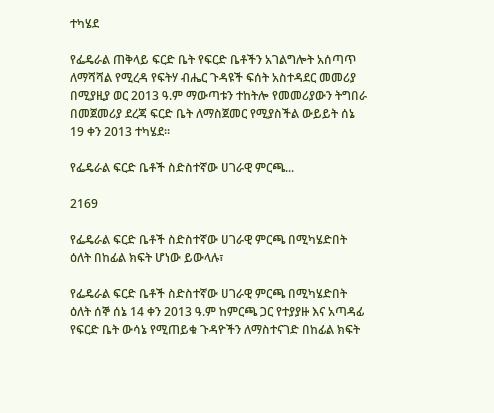ተካሄደ

የፌዴራል ጠቅላይ ፍርድ ቤት የፍርድ ቤቶችን አገልግሎት አሰጣጥ ለማሻሻል የሚረዳ የፍትሃ ብሔር ጉዳዩች ፍሰት አስተዳደር መመሪያ በሚያዚያ ወር 2013 ዓ.ም ማውጣቱን ተከትሎ የመመሪያውን ትግበራ በመጀመሪያ ደረጃ ፍርድ ቤት ለማስጀመር የሚያስችል ውይይት ሰኔ 19 ቀን 2013 ተካሄደ፡፡

የፌዴራል ፍርድ ቤቶች ስድስተኛው ሀገራዊ ምርጫ...

2169

የፌዴራል ፍርድ ቤቶች ስድስተኛው ሀገራዊ ምርጫ በሚካሄድበት ዕለት በከፊል ክፍት ሆነው ይውላሉ፣

የፌዴራል ፍርድ ቤቶች ስድስተኛው ሀገራዊ ምርጫ በሚካሄድበት ዕለት ሰኞ ሰኔ 14 ቀን 2013 ዓ.ም ከምርጫ ጋር የተያያዙ እና አጣዳፊ የፍርድ ቤት ውሳኔ የሚጠይቁ ጉዳዮችን ለማስተናገድ በከፊል ክፍት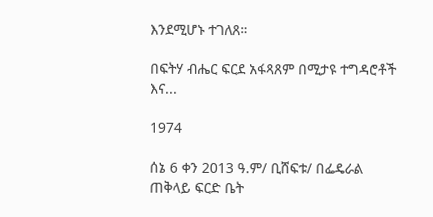እንደሚሆኑ ተገለጸ።

በፍትሃ ብሔር ፍርደ አፋጻጸም በሚታዩ ተግዳሮቶች እና...

1974

ሰኔ 6 ቀን 2013 ዓ.ም/ ቢሸፍቱ/ በፌዴራል ጠቅላይ ፍርድ ቤት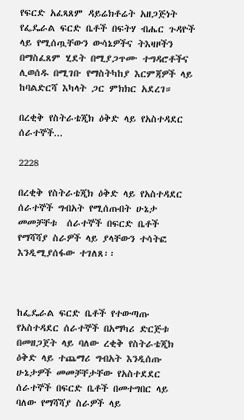የፍርድ አፈጻጸም ዳይሬክቶሬት አዘጋጅነት የፌዴራል ፍርድ ቤቶች በፍትሃ ብሔር ጉዳዮች ላይ የሚሰጧቸውን ውሳኔዎችና ትእዛዞችን በማስፈጸም ሂደት በሚያጋጥሙ ተግዳሮቶችና ሊወሰዱ በሚገቡ የማስትካከያ እርምጃዎች ላይ ከባልድርሻ እካላት ጋር ምክክር አደረገ።

በረቂቅ የስትራቴጂክ ዕቅድ ላይ የአስተዳደር ሰራተኞች...

2228

በረቂቅ የስትራቴጂክ ዕቅድ ላይ የአስተዳደር ሰራተኞች ግብአት የሚሰጡበት ሁኔታ መመቻቸቱ  ሰራተኞች በፍርድ ቤቶች የማሻሻያ ስራዎች ላይ ያላቸውን ተሳትፎ እንዲሚያሰፋው ተገለጸ፡፡



ከፌዴራል ፍርድ ቤቶች የተውጣጡ የአስተዳደር ሰራተኞች በአማካሪ ድርጅቱ በመዘጋጀት ላይ ባለው ረቂቅ የስትራቴጂክ ዕቅድ ላይ ተጨማሪ ግብአት እንዲሰጡ ሁኔታዎች መመቻቸታቸው የአስተደደር ሰራተኞች በፍርድ ቤቶች በመተግበር ላይ ባለው የማሻሻያ ስራዎች ላይ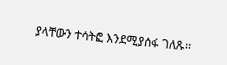ያላቸውን ተሳትፎ እንደሚያሰፋ ገለጹ፡፡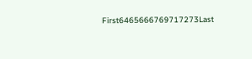First6465666769717273Last